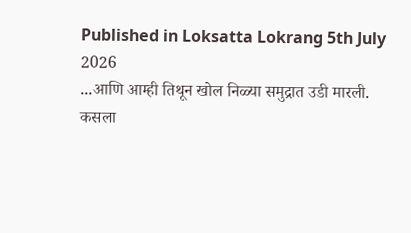Published in Loksatta Lokrang 5th July 2026
...आणि आम्ही तिथून खोल निळ्या समुद्रात उडी मारली.
कसला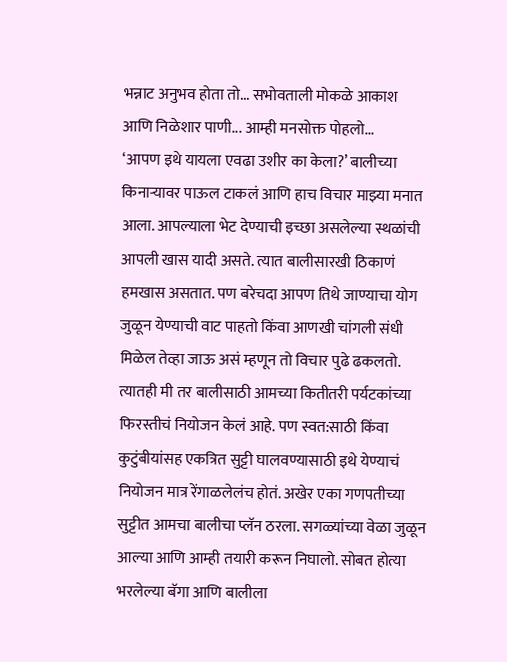भन्नाट अनुभव होता तो... सभोवताली मोकळे आकाश
आणि निळेशार पाणी... आम्ही मनसोक्त पोहलो...
‘आपण इथे यायला एवढा उशीर का केला?’ बालीच्या किनाऱ्यावर पाऊल टाकलं आणि हाच विचार माझ्या मनात आला. आपल्याला भेट देण्याची इच्छा असलेल्या स्थळांची आपली खास यादी असते. त्यात बालीसारखी ठिकाणं हमखास असतात. पण बरेचदा आपण तिथे जाण्याचा योग जुळून येण्याची वाट पाहतो किंवा आणखी चांगली संधी मिळेल तेव्हा जाऊ असं म्हणून तो विचार पुढे ढकलतो. त्यातही मी तर बालीसाठी आमच्या कितीतरी पर्यटकांच्या फिरस्तीचं नियोजन केलं आहे. पण स्वत:साठी किंवा कुटुंबीयांसह एकत्रित सुट्टी घालवण्यासाठी इथे येण्याचं नियोजन मात्र रेंगाळलेलंच होतं. अखेर एका गणपतीच्या सुट्टीत आमचा बालीचा प्लॅन ठरला. सगळ्यांच्या वेळा जुळून आल्या आणि आम्ही तयारी करून निघालो. सोबत होत्या भरलेल्या बॅगा आणि बालीला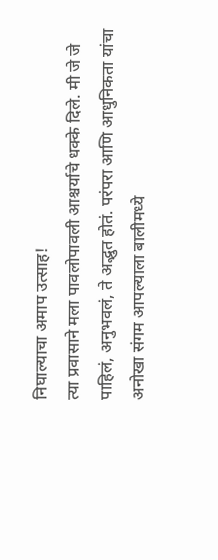निघाल्याचा अमाप उत्साह!
त्या प्रवासाने मला पावलोपावली आश्चर्याचे धक्के दिले. मी जे जे पाहिलं, अनुभवलं, ते अद्भुत होतं. परंपरा आणि आधुनिकता यांचा अनोखा संगम आपल्याला बालीमध्ये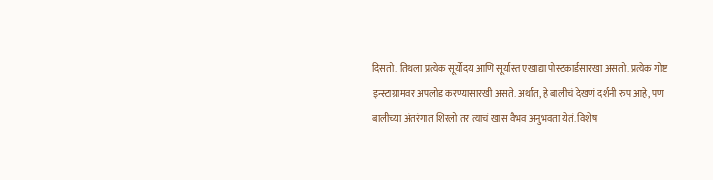दिसतो. तिथला प्रत्येक सूर्योदय आणि सूर्यास्त एखाद्या पोस्टकार्डसारखा असतो. प्रत्येक गोष्ट इन्स्टाग्रामवर अपलोड करण्यासारखी असते. अर्थात, हे बालीचं देखणं दर्शनी रुप आहे, पण बालीच्या अंतरंगात शिरलो तर त्याचं खास वैभव अनुभवता येतं. विशेष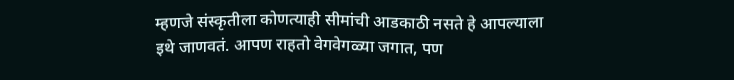म्हणजे संस्कृतीला कोणत्याही सीमांची आडकाठी नसते हे आपल्याला इथे जाणवतं. आपण राहतो वेगवेगळ्या जगात, पण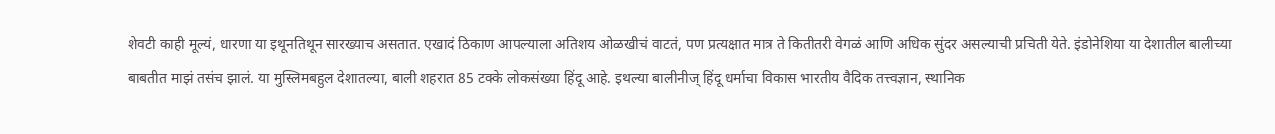शेवटी काही मूल्यं, धारणा या इथूनतिथून सारख्याच असतात. एखादं ठिकाण आपल्याला अतिशय ओळखीचं वाटतं, पण प्रत्यक्षात मात्र ते कितीतरी वेगळं आणि अधिक सुंदर असल्याची प्रचिती येते. इंडोनेशिया या देशातील बालीच्या बाबतीत माझं तसंच झालं. या मुस्लिमबहुल देशातल्या, बाली शहरात 85 टक्के लोकसंख्या हिंदू आहे. इथल्या बालीनीज् हिंदू धर्माचा विकास भारतीय वैदिक तत्त्वज्ञान, स्थानिक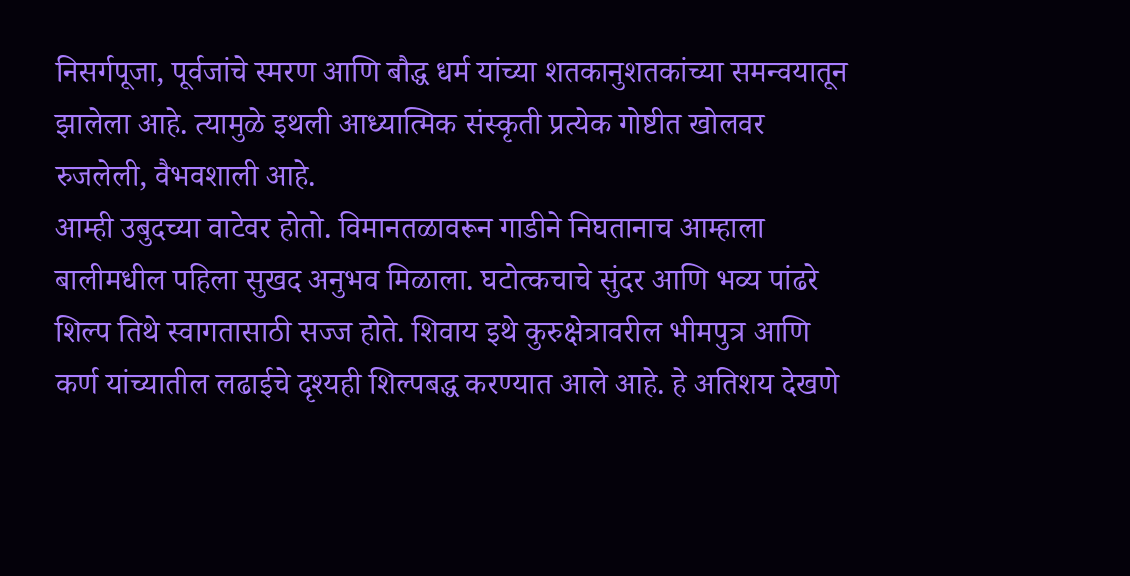निसर्गपूजा, पूर्वजांचे स्मरण आणि बौद्ध धर्म यांच्या शतकानुशतकांच्या समन्वयातून झालेला आहे. त्यामुळे इथली आध्यात्मिक संस्कृती प्रत्येक गोष्टीत खोलवर रुजलेली, वैभवशाली आहे.
आम्ही उबुदच्या वाटेवर होतो. विमानतळावरून गाडीने निघतानाच आम्हाला बालीमधील पहिला सुखद अनुभव मिळाला. घटोत्कचाचे सुंदर आणि भव्य पांढरे शिल्प तिथे स्वागतासाठी सज्ज होते. शिवाय इथे कुरुक्षेत्रावरील भीमपुत्र आणि कर्ण यांच्यातील लढाईचे दृश्यही शिल्पबद्ध करण्यात आले आहे. हे अतिशय देखणे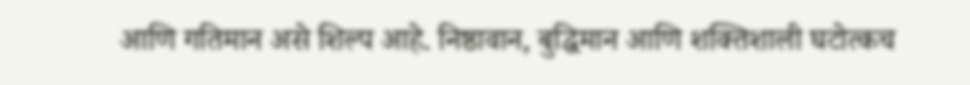आणि गतिमान असे शिल्प आहे. निष्ठावान, बुद्धिमान आणि शक्तिशाली घटोत्कच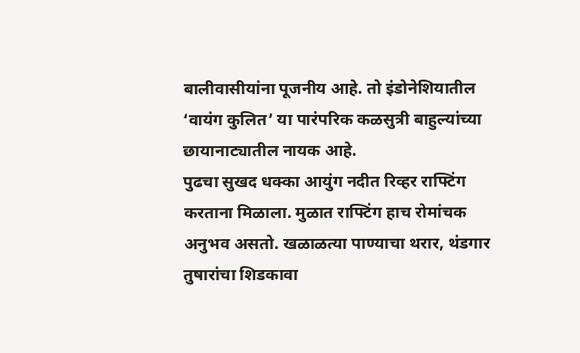बालीवासीयांना पूजनीय आहे. तो इंडोनेशियातील ‘वायंग कुलित’ या पारंपरिक कळसुत्री बाहुल्यांच्या छायानाट्यातील नायक आहे.
पुढचा सुखद धक्का आयुंग नदीत रिव्हर राफ्टिंग करताना मिळाला. मुळात राफ्टिंग हाच रोमांचक अनुभव असतो. खळाळत्या पाण्याचा थरार, थंडगार तुषारांचा शिडकावा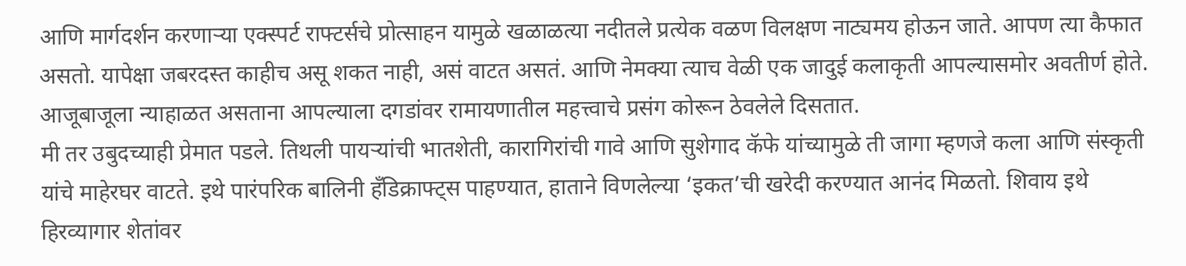आणि मार्गदर्शन करणाऱ्या एक्स्पर्ट राफ्टर्सचे प्रोत्साहन यामुळे खळाळत्या नदीतले प्रत्येक वळण विलक्षण नाट्यमय होऊन जाते. आपण त्या कैफात असतो. यापेक्षा जबरदस्त काहीच असू शकत नाही, असं वाटत असतं. आणि नेमक्या त्याच वेळी एक जादुई कलाकृती आपल्यासमोर अवतीर्ण होते. आजूबाजूला न्याहाळत असताना आपल्याला दगडांवर रामायणातील महत्त्वाचे प्रसंग कोरून ठेवलेले दिसतात.
मी तर उबुदच्याही प्रेमात पडले. तिथली पायऱ्यांची भातशेती, कारागिरांची गावे आणि सुशेगाद कॅफे यांच्यामुळे ती जागा म्हणजे कला आणि संस्कृती यांचे माहेरघर वाटते. इथे पारंपरिक बालिनी हँडिक्राफ्ट्स पाहण्यात, हाताने विणलेल्या ‘इकत’ची खरेदी करण्यात आनंद मिळतो. शिवाय इथे हिरव्यागार शेतांवर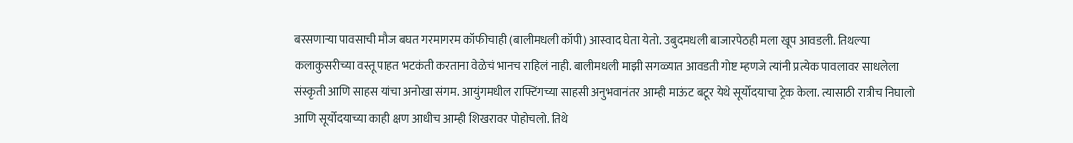बरसणाऱ्या पावसाची मौज बघत गरमागरम कॉफीचाही (बालीमधली कॉपी) आस्वाद घेता येतो. उबुदमधली बाजारपेठही मला खूप आवडली. तिथल्या कलाकुसरीच्या वस्तू पाहत भटकंती करताना वेळेचं भानच राहिलं नाही. बालीमधली माझी सगळ्यात आवडती गोष्ट म्हणजे त्यांनी प्रत्येक पावलावर साधलेला संस्कृती आणि साहस यांचा अनोखा संगम. आयुंगमधील राफ्टिंगच्या साहसी अनुभवानंतर आम्ही माऊंट बटूर येथे सूर्योदयाचा ट्रेक केला. त्यासाठी रात्रीच निघालो आणि सूर्योदयाच्या काही क्षण आधीच आम्ही शिखरावर पोहोचलो. तिथे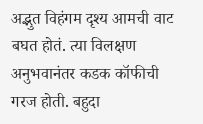अद्भुत विहंगम दृश्य आमची वाट बघत होतं. त्या विलक्षण अनुभवानंतर कडक कॉफीची गरज होती. बहुदा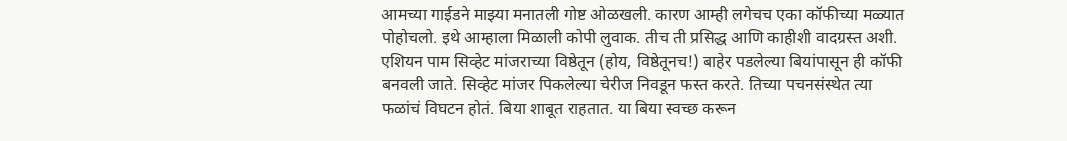आमच्या गाईडने माझ्या मनातली गोष्ट ओळखली. कारण आम्ही लगेचच एका कॉफीच्या मळ्यात पोहोचलो. इथे आम्हाला मिळाली कोपी लुवाक. तीच ती प्रसिद्ध आणि काहीशी वादग्रस्त अशी. एशियन पाम सिव्हेट मांजराच्या विष्ठेतून (होय, विष्ठेतूनच!) बाहेर पडलेल्या बियांपासून ही कॉफी बनवली जाते. सिव्हेट मांजर पिकलेल्या चेरीज निवडून फस्त करते. तिच्या पचनसंस्थेत त्या फळांचं विघटन होतं. बिया शाबूत राहतात. या बिया स्वच्छ करून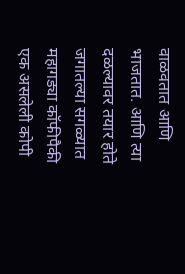वाळवतात आणि भाजतात. आणि त्या दळल्यावर तयार होते जगातल्या सगळ्यात महागड्या कॉफीपैकी एक असलेली कोपी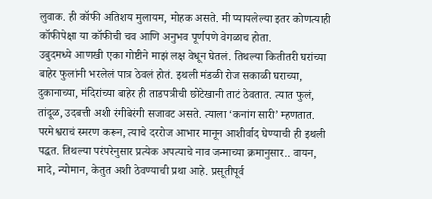लुवाक. ही कॉफी अतिशय मुलायम, मोहक असते. मी प्यायलेल्या इतर कोणत्याही कॉफीपेक्षा या कॉफीची चव आणि अनुभव पूर्णपणे वेगळाच होता.
उबुदमध्ये आणखी एका गोष्टीने माझं लक्ष वेधून घेतलं. तिथल्या कितीतरी घरांच्या बाहेर फुलांनी भरलेलं पात्र ठेवलं होतं. इथली मंडळी रोज सकाळी घराच्या, दुकानाच्या, मंदिरांच्या बाहेर ही ताडपत्रीची छोटेखानी ताटं ठेवतात. त्यात फुलं, तांदूळ, उदबत्ती अशी रंगीबेरंगी सजावट असते. त्याला ‘कनांग सारी’ म्हणतात. परमेश्वराचं स्मरण करून, त्याचे दररोज आभार मानून आशीर्वाद घेण्याची ही इथली पद्धत. तिथल्या परंपरेनुसार प्रत्येक अपत्याचे नाव जन्माच्या क्रमानुसार.. वायन, मादे, न्योमान, केतुत अशी ठेवण्याची प्रथा आहे. प्रसूतीपूर्व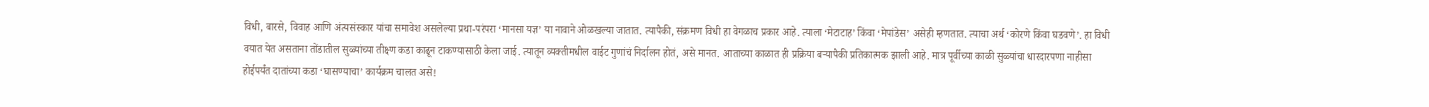विधी, बारसे, विवाह आणि अंत्यसंस्कार यांचा समावेश असलेल्या प्रथा-परंपरा ‘मानसा यज्ञ’ या नावाने ओळखल्या जातात. त्यापैकी, संक्रमण विधी हा वेगळाच प्रकार आहे. त्याला ‘मेटाटाह’ किंवा ‘मेपांडेस’ असेही म्हणतात. त्याचा अर्थ ‘कोरणे किंवा घडवणे’. हा विधी वयात येत असताना तोंडातील सुळ्यांच्या तीक्ष्ण कडा काढून टाकण्यासाठी केला जाई. त्यातून व्यक्तीमधील वाईट गुणांचं निर्दालन होतं, असे मानत. आताच्या काळात ही प्रक्रिया बऱ्यापैकी प्रतिकात्मक झाली आहे. मात्र पूर्वीच्या काळी सुळ्यांचा धारदारपणा नाहीसा होईपर्यंत दातांच्या कडा ‘घासण्याचा’ कार्यक्रम चालत असे!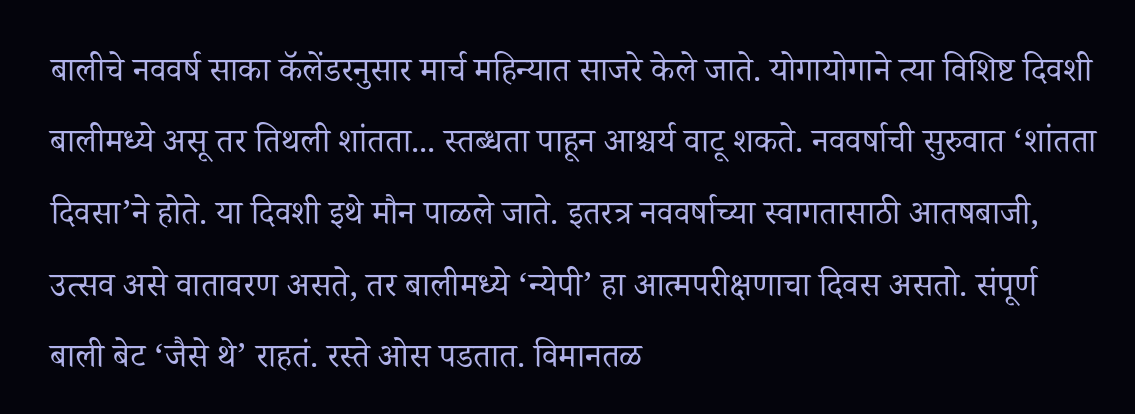बालीचे नववर्ष साका कॅलेंडरनुसार मार्च महिन्यात साजरे केले जाते. योगायोगाने त्या विशिष्ट दिवशी बालीमध्ये असू तर तिथली शांतता... स्तब्धता पाहून आश्चर्य वाटू शकते. नववर्षाची सुरुवात ‘शांतता दिवसा’ने होते. या दिवशी इथे मौन पाळले जाते. इतरत्र नववर्षाच्या स्वागतासाठी आतषबाजी, उत्सव असे वातावरण असते, तर बालीमध्ये ‘न्येपी’ हा आत्मपरीक्षणाचा दिवस असतो. संपूर्ण बाली बेट ‘जैसे थे’ राहतं. रस्ते ओस पडतात. विमानतळ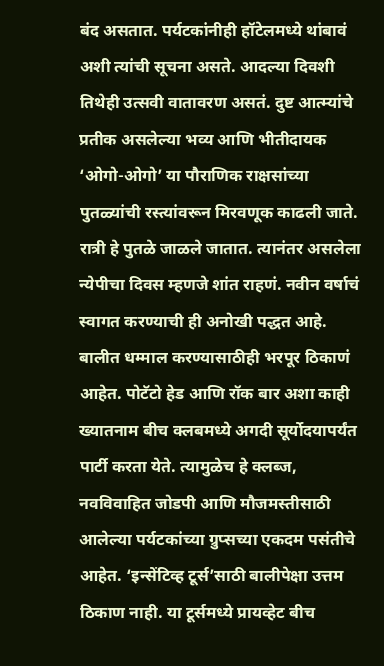बंद असतात. पर्यटकांनीही हॉटेलमध्ये थांबावं अशी त्यांची सूचना असते. आदल्या दिवशी तिथेही उत्सवी वातावरण असतं. दुष्ट आत्म्यांचे प्रतीक असलेल्या भव्य आणि भीतीदायक ‘ओगो-ओगो’ या पौराणिक राक्षसांच्या पुतळ्यांची रस्त्यांवरून मिरवणूक काढली जाते. रात्री हे पुतळे जाळले जातात. त्यानंतर असलेला न्येपीचा दिवस म्हणजे शांत राहणं. नवीन वर्षाचं स्वागत करण्याची ही अनोखी पद्धत आहे.
बालीत धम्माल करण्यासाठीही भरपूर ठिकाणं आहेत. पोटॅटो हेड आणि रॉक बार अशा काही ख्यातनाम बीच क्लबमध्ये अगदी सूर्योदयापर्यंत पार्टी करता येते. त्यामुळेच हे क्लब्ज, नवविवाहित जोडपी आणि मौजमस्तीसाठी आलेल्या पर्यटकांच्या ग्रुप्सच्या एकदम पसंतीचे आहेत. ‘इन्सेंटिव्ह टूर्स’साठी बालीपेक्षा उत्तम ठिकाण नाही. या टूर्समध्ये प्रायव्हेट बीच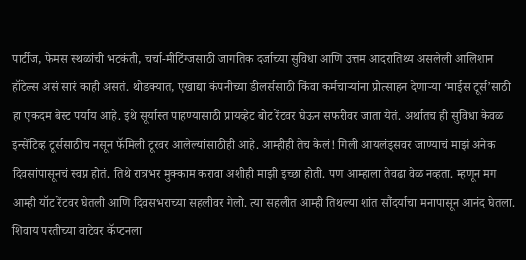पार्टीज, फेमस स्थळांची भटकंती, चर्चा-मीटिंग्जसाठी जागतिक दर्जाच्या सुविधा आणि उत्तम आदरातिथ्य असलेली आलिशान हॉटेल्स असं सारं काही असतं. थोडक्यात, एखाद्या कंपनीच्या डीलर्ससाठी किंवा कर्मचाऱ्यांना प्रोत्साहन देणाऱ्या ‘माईस टूर्स’साठी हा एकदम बेस्ट पर्याय आहे. इथे सूर्यास्त पाहण्यासाठी प्रायव्हेट बोट रेंटवर घेऊन सफरीवर जाता येतं. अर्थातच ही सुविधा केवळ इन्सेंटिव्ह टूर्ससाठीच नसून फॅमिली टूरवर आलेल्यांसाठीही आहे. आम्हीही तेच केलं! गिली आयलंड्सवर जाण्याचं माझं अनेक दिवसांपासूनचं स्वप्न होतं. तिथे रात्रभर मुक्काम करावा अशीही माझी इच्छा होती. पण आम्हाला तेवढा वेळ नव्हता. म्हणून मग आम्ही यॉट रेंटवर घेतली आणि दिवसभराच्या सहलीवर गेलो. त्या सहलीत आम्ही तिथल्या शांत सौंदर्याचा मनापासून आनंद घेतला. शिवाय परतीच्या वाटेवर कॅप्टनला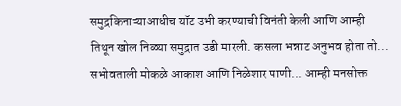समुद्रकिनाऱ्याआधीच यॉट उभी करण्याची विनंती केली आणि आम्ही तिथून खोल निळ्या समुद्रात उडी मारली. कसला भन्नाट अनुभव होता तो... सभोवताली मोकळे आकाश आणि निळेशार पाणी... आम्ही मनसोक्त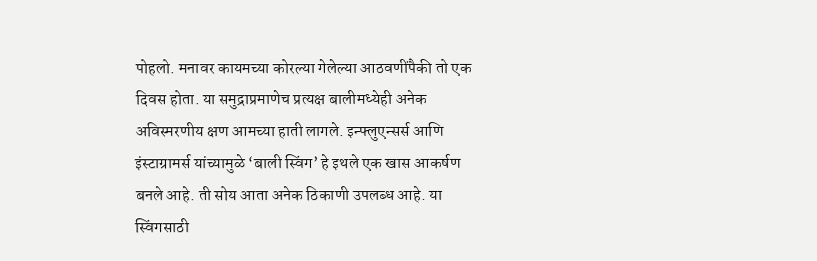पोहलो. मनावर कायमच्या कोरल्या गेलेल्या आठवणींपैकी तो एक दिवस होता. या समुद्राप्रमाणेच प्रत्यक्ष बालीमध्येही अनेक अविस्मरणीय क्षण आमच्या हाती लागले. इन्फ्लुएन्सर्स आणि इंस्टाग्रामर्स यांच्यामुळे ‘बाली स्विंग’ हे इथले एक खास आकर्षण बनले आहे. ती सोय आता अनेक ठिकाणी उपलब्ध आहे. या स्विंगसाठी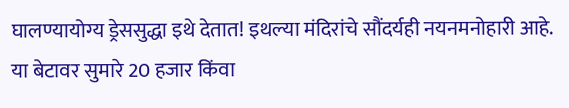घालण्यायोग्य ड्रेससुद्धा इथे देतात! इथल्या मंदिरांचे सौंदर्यही नयनमनोहारी आहे. या बेटावर सुमारे 20 हजार किंवा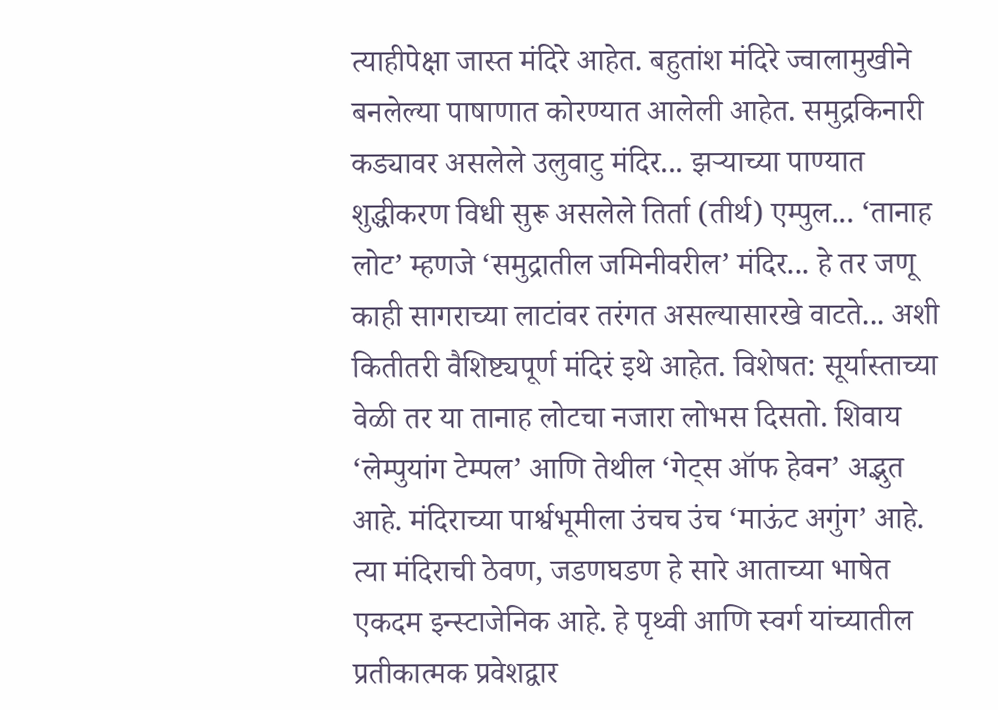त्याहीपेक्षा जास्त मंदिरे आहेत. बहुतांश मंदिरे ज्वालामुखीने बनलेल्या पाषाणात कोरण्यात आलेली आहेत. समुद्रकिनारी कड्यावर असलेले उलुवाटु मंदिर... झऱ्याच्या पाण्यात शुद्धीकरण विधी सुरू असलेले तिर्ता (तीर्थ) एम्पुल... ‘तानाह लोट’ म्हणजे ‘समुद्रातील जमिनीवरील’ मंदिर... हे तर जणू काही सागराच्या लाटांवर तरंगत असल्यासारखे वाटते... अशी कितीतरी वैशिष्ट्यपूर्ण मंदिरं इथे आहेत. विशेषत: सूर्यास्ताच्या वेळी तर या तानाह लोटचा नजारा लोभस दिसतो. शिवाय ‘लेम्पुयांग टेम्पल’ आणि तेथील ‘गेट्स ऑफ हेवन’ अद्भुत आहे. मंदिराच्या पार्श्वभूमीला उंचच उंच ‘माऊंट अगुंग’ आहे. त्या मंदिराची ठेवण, जडणघडण हे सारे आताच्या भाषेत एकदम इन्स्टाजेनिक आहे. हे पृथ्वी आणि स्वर्ग यांच्यातील प्रतीकात्मक प्रवेशद्वार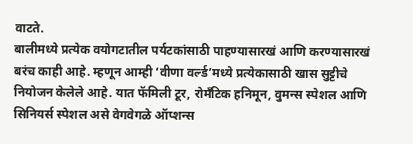वाटते.
बालीमध्ये प्रत्येक वयोगटातील पर्यटकांसाठी पाहण्यासारखं आणि करण्यासारखं बरंच काही आहे. म्हणून आम्ही ‘वीणा वर्ल्ड’मध्ये प्रत्येकासाठी खास सुट्टीचे नियोजन केलेले आहे. यात फॅमिली टूर, रोमँटिक हनिमून, वुमन्स स्पेशल आणि सिनियर्स स्पेशल असे वेगवेगळे ऑप्शन्स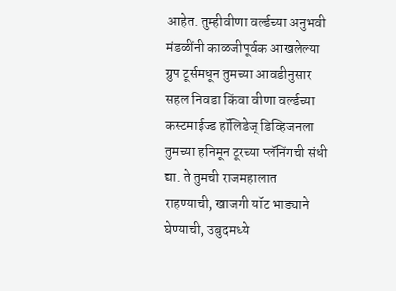आहेत. तुम्हीवीणा वर्ल्डच्या अनुभवी मंडळींनी काळजीपूर्वक आखलेल्या ग्रुप टूर्समधून तुमच्या आवडीनुसार सहल निवडा किंवा वीणा वर्ल्डच्या कस्टमाईज्ड हॉलिडेज् डिव्हिजनला तुमच्या हनिमून टूरच्या प्लॅनिंगची संधी द्या. ते तुमची राजमहालात राहण्याची, खाजगी यॉट भाड्याने घेण्याची, उबुदमध्ये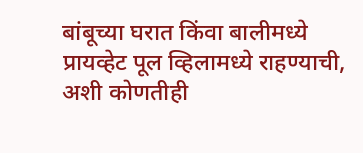बांबूच्या घरात किंवा बालीमध्ये प्रायव्हेट पूल व्हिलामध्ये राहण्याची, अशी कोणतीही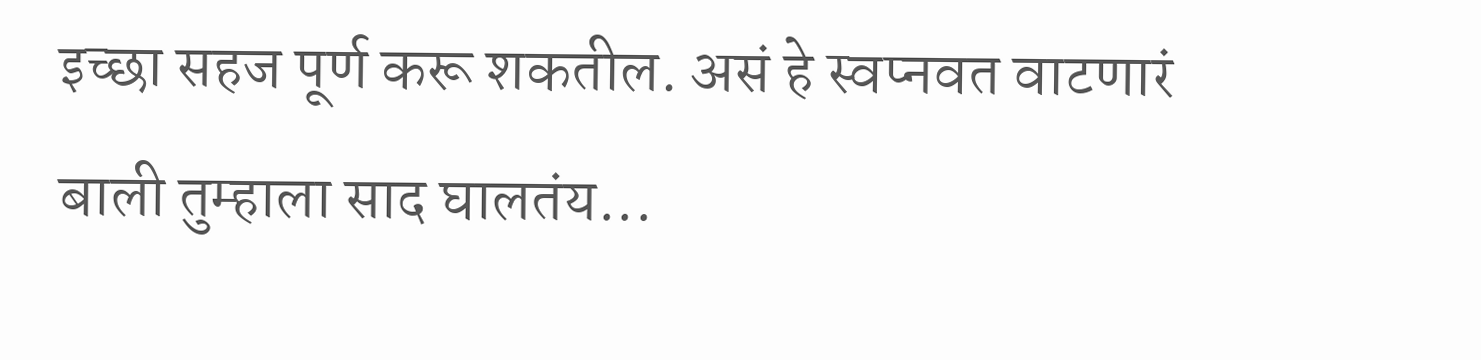इच्छा सहज पूर्ण करू शकतील. असं हे स्वप्नवत वाटणारं बाली तुम्हाला साद घालतंय...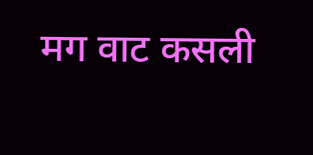मग वाट कसली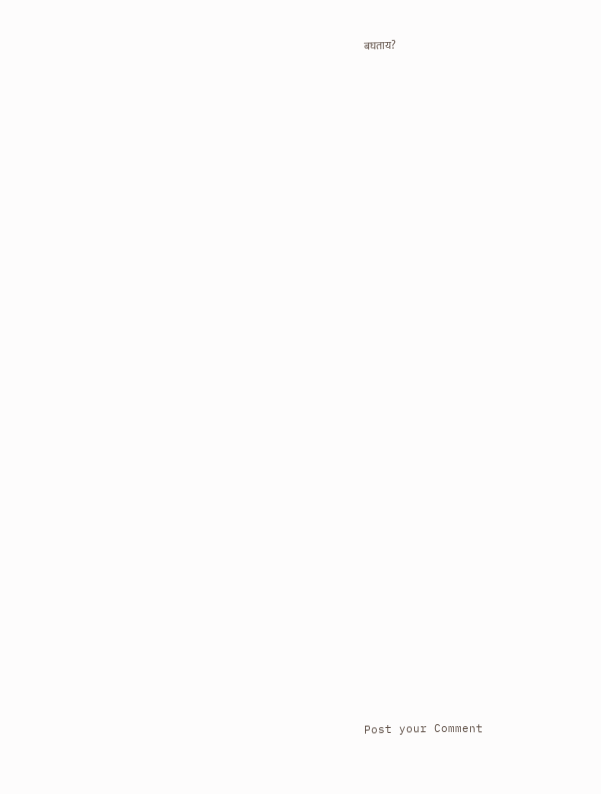बघताय?









































Post your Comment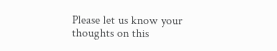Please let us know your thoughts on this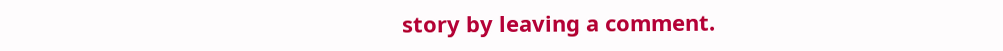story by leaving a comment.